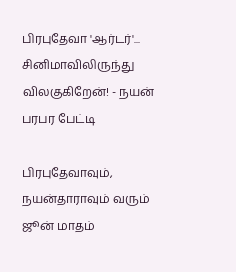பிரபுதேவா 'ஆர்டர்'... சினிமாவிலிருந்து விலகுகிறேன்! - நயன் பரபர பேட்டி

பிரபுதேவாவும், நயன்தாராவும் வரும் ஜூன் மாதம்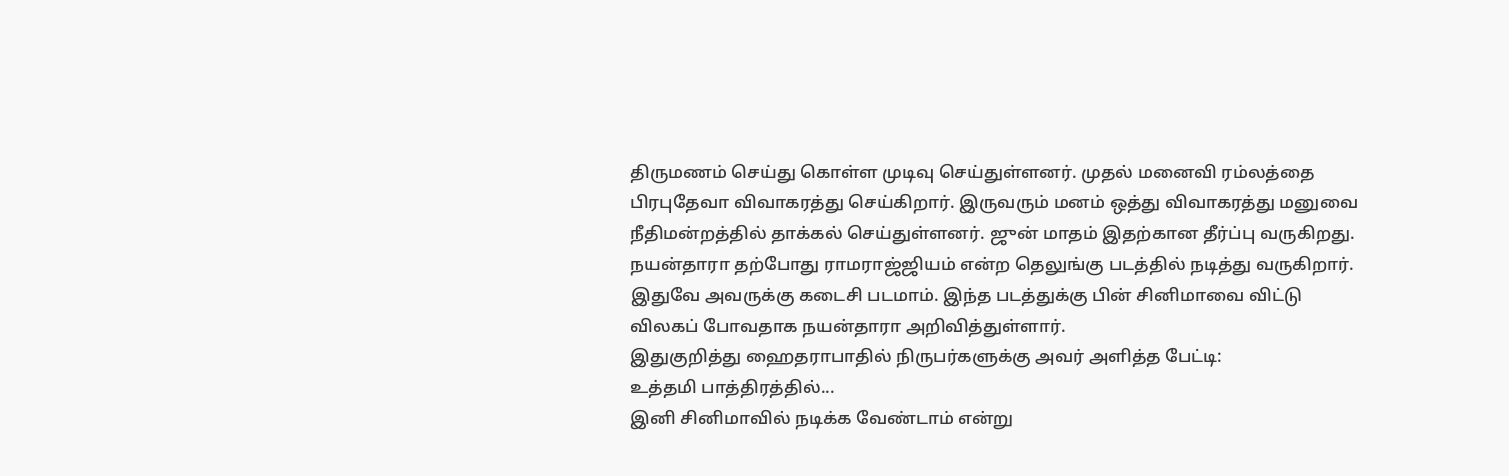திருமணம் செய்து கொள்ள முடிவு செய்துள்ளனர். முதல் மனைவி ரம்லத்தை பிரபுதேவா விவாகரத்து செய்கிறார். இருவரும் மனம் ஒத்து விவாகரத்து மனுவை நீதிமன்றத்தில் தாக்கல் செய்துள்ளனர். ஜுன் மாதம் இதற்கான தீர்ப்பு வருகிறது.
நயன்தாரா தற்போது ராமராஜ்ஜியம் என்ற தெலுங்கு படத்தில் நடித்து வருகிறார். இதுவே அவருக்கு கடைசி படமாம். இந்த படத்துக்கு பின் சினிமாவை விட்டு விலகப் போவதாக நயன்தாரா அறிவித்துள்ளார்.
இதுகுறித்து ஹைதராபாதில் நிருபர்களுக்கு அவர் அளித்த பேட்டி:
உத்தமி பாத்திரத்தில்...
இனி சினிமாவில் நடிக்க வேண்டாம் என்று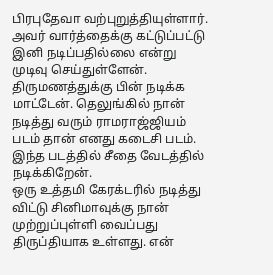பிரபுதேவா வற்புறுத்தியுள்ளார். அவர் வார்த்தைக்கு கட்டுப்பட்டு இனி நடிப்பதில்லை என்று முடிவு செய்துள்ளேன். திருமணத்துக்கு பின் நடிக்க மாட்டேன். தெலுங்கில் நான் நடித்து வரும் ராமராஜ்ஜியம் படம் தான் எனது கடைசி படம். இந்த படத்தில் சீதை வேடத்தில் நடிக்கிறேன்.
ஒரு உத்தமி கேரக்டரில் நடித்து விட்டு சினிமாவுக்கு நான் முற்றுப்புள்ளி வைப்பது திருப்தியாக உள்ளது. என்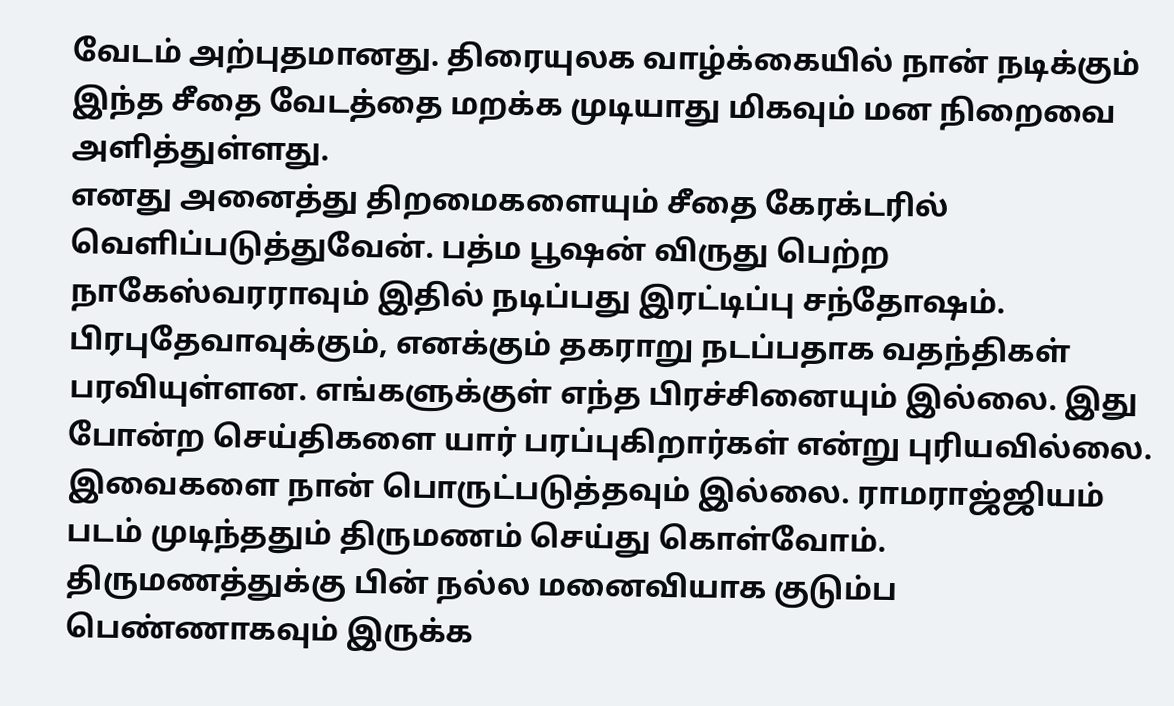வேடம் அற்புதமானது. திரையுலக வாழ்க்கையில் நான் நடிக்கும் இந்த சீதை வேடத்தை மறக்க முடியாது மிகவும் மன நிறைவை அளித்துள்ளது.
எனது அனைத்து திறமைகளையும் சீதை கேரக்டரில் வெளிப்படுத்துவேன். பத்ம பூஷன் விருது பெற்ற நாகேஸ்வரராவும் இதில் நடிப்பது இரட்டிப்பு சந்தோஷம்.
பிரபுதேவாவுக்கும், எனக்கும் தகராறு நடப்பதாக வதந்திகள் பரவியுள்ளன. எங்களுக்குள் எந்த பிரச்சினையும் இல்லை. இது போன்ற செய்திகளை யார் பரப்புகிறார்கள் என்று புரியவில்லை. இவைகளை நான் பொருட்படுத்தவும் இல்லை. ராமராஜ்ஜியம் படம் முடிந்ததும் திருமணம் செய்து கொள்வோம். திருமணத்துக்கு பின் நல்ல மனைவியாக குடும்ப பெண்ணாகவும் இருக்க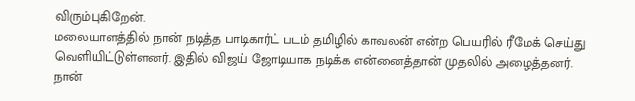விரும்புகிறேன்.
மலையாளத்தில் நான் நடித்த பாடிகார்ட் படம் தமிழில் காவலன் என்ற பெயரில் ரீமேக் செய்து வெளியிட்டுள்ளனர். இதில் விஜய் ஜோடியாக நடிக்க என்னைத்தான் முதலில் அழைத்தனர். நான்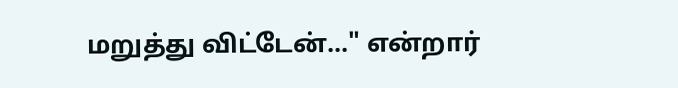மறுத்து விட்டேன்..." என்றார்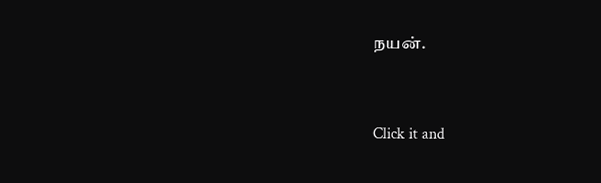நயன்.


Click it and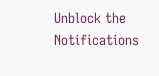Unblock the Notifications